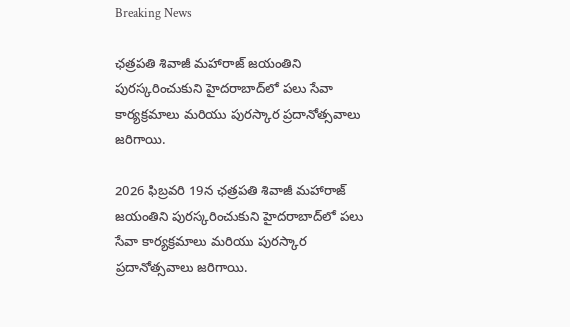Breaking News

ఛత్రపతి శివాజీ మహారాజ్ జయంతిని పురస్కరించుకుని హైదరాబాద్‌లో పలు సేవా కార్యక్రమాలు మరియు పురస్కార ప్రదానోత్సవాలు జరిగాయి.

2026 ఫిబ్రవరి 19న ఛత్రపతి శివాజీ మహారాజ్ జయంతిని పురస్కరించుకుని హైదరాబాద్‌లో పలు సేవా కార్యక్రమాలు మరియు పురస్కార ప్రదానోత్సవాలు జరిగాయి.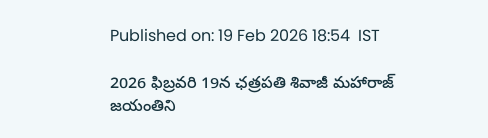Published on: 19 Feb 2026 18:54  IST

2026 ఫిబ్రవరి 19న ఛత్రపతి శివాజీ మహారాజ్ జయంతిని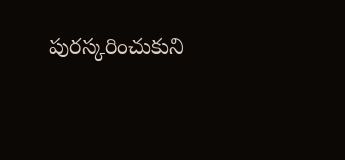పురస్కరించుకుని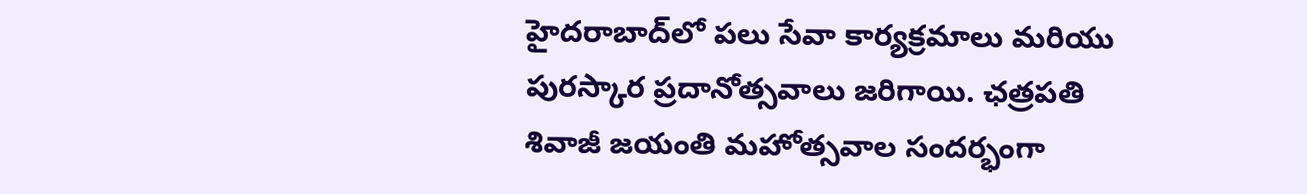హైదరాబాద్‌లో పలు సేవా కార్యక్రమాలు మరియు పురస్కార ప్రదానోత్సవాలు జరిగాయి. ఛత్రపతి శివాజీ జయంతి మహోత్సవాల సందర్భంగా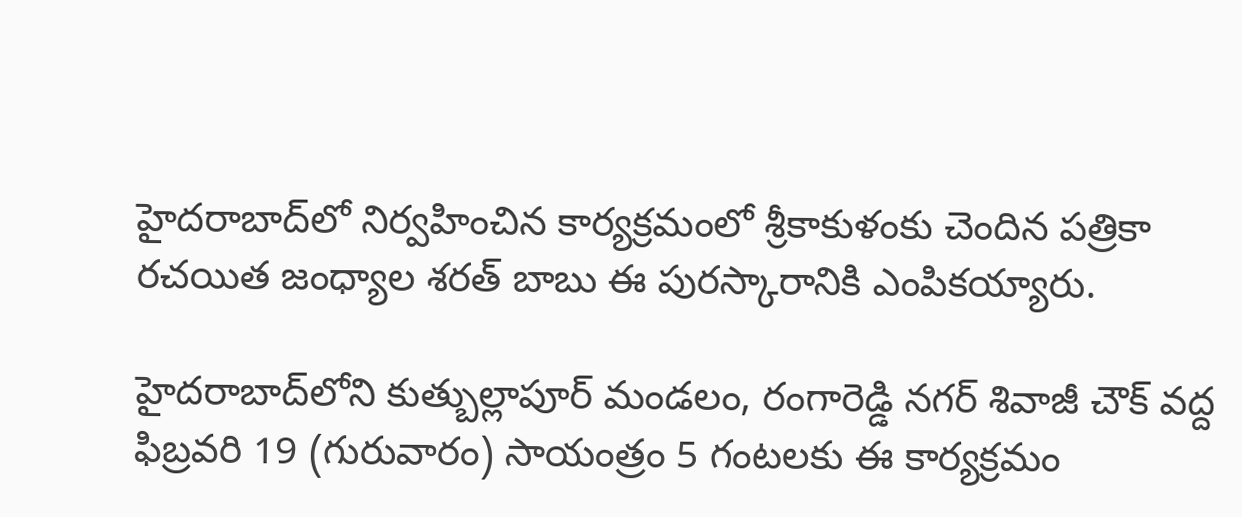హైదరాబాద్‌లో నిర్వహించిన కార్యక్రమంలో శ్రీకాకుళంకు చెందిన పత్రికా రచయిత జంధ్యాల శరత్ బాబు ఈ పురస్కారానికి ఎంపికయ్యారు.

హైదరాబాద్‌లోని కుత్బుల్లాపూర్ మండలం, రంగారెడ్డి నగర్ శివాజీ చౌక్ వద్ద ఫిబ్రవరి 19 (గురువారం) సాయంత్రం 5 గంటలకు ఈ కార్యక్రమం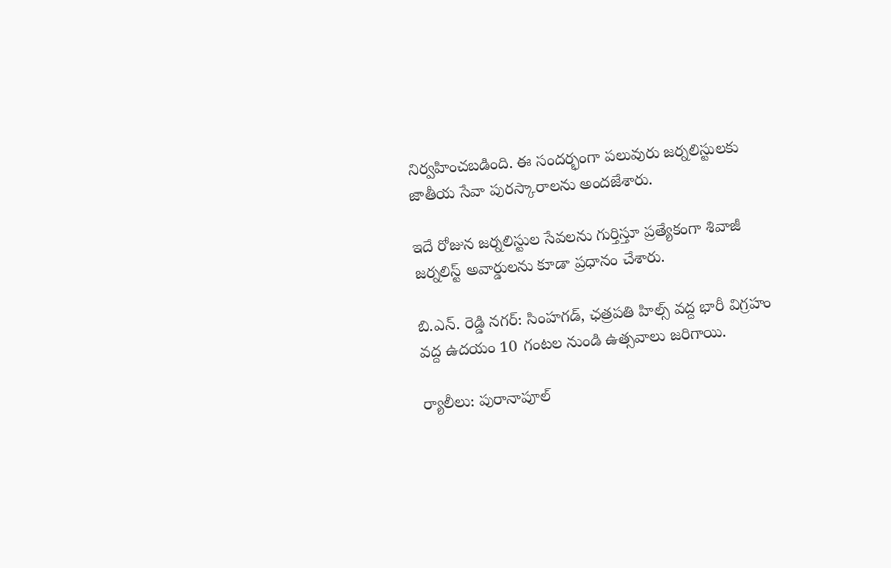నిర్వహించబడింది. ఈ సందర్భంగా పలువురు జర్నలిస్టులకు జాతీయ సేవా పురస్కారాలను అందజేశారు.

ఇదే రోజున జర్నలిస్టుల సేవలను గుర్తిస్తూ ప్రత్యేకంగా శివాజీ జర్నలిస్ట్ అవార్డులను కూడా ప్రధానం చేశారు.

బి.ఎన్. రెడ్డి నగర్: సింహగడ్, ఛత్రపతి హిల్స్ వద్ద భారీ విగ్రహం వద్ద ఉదయం 10 గంటల నుండి ఉత్సవాలు జరిగాయి.

ర్యాలీలు: పురానాపూల్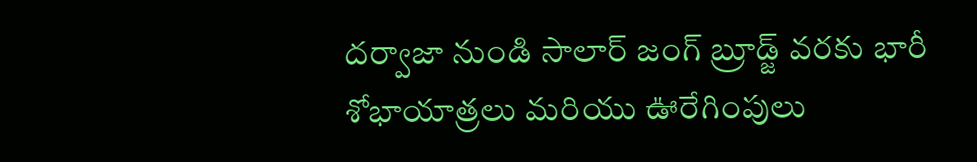దర్వాజా నుండి సాలార్ జంగ్ బ్రూడ్జ్ వరకు భారీ శోభాయాత్రలు మరియు ఊరేగింపులు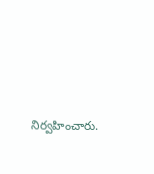నిర్వహించారు.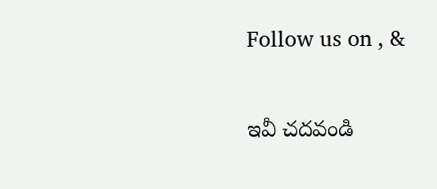Follow us on , &

ఇవీ చదవండి